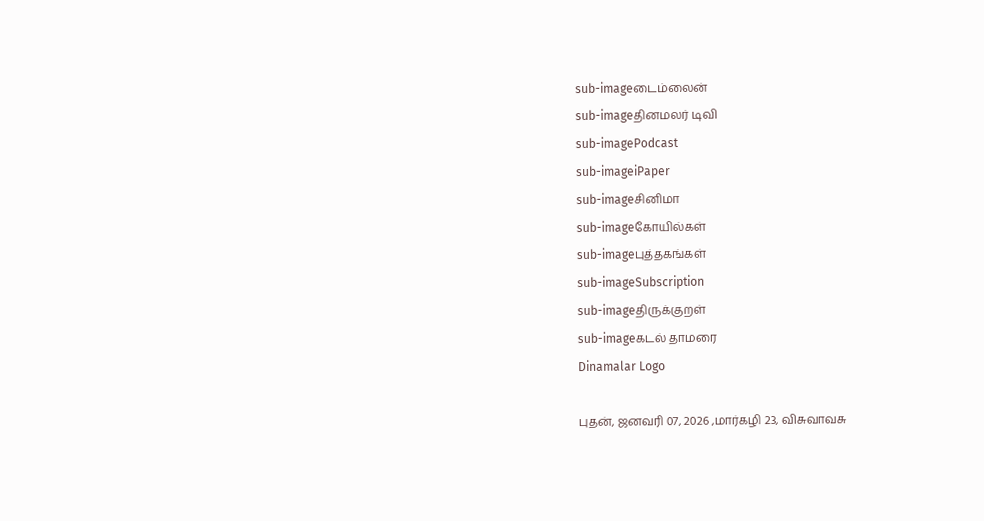sub-imageடைம்லைன்
sub-imageதினமலர் டிவி
sub-imagePodcast
sub-imageiPaper
sub-imageசினிமா
sub-imageகோயில்கள்
sub-imageபுத்தகங்கள்
sub-imageSubscription
sub-imageதிருக்குறள்
sub-imageகடல் தாமரை
Dinamalar Logo

புதன், ஜனவரி 07, 2026 ,மார்கழி 23, விசுவாவசு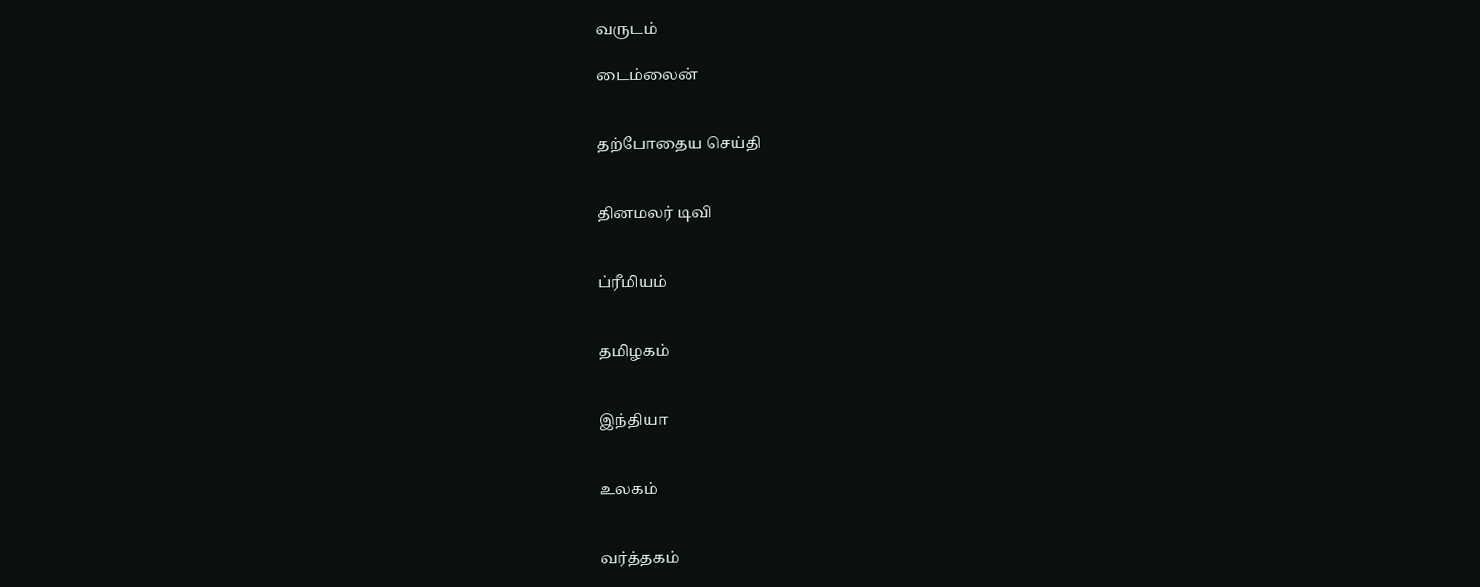வருடம்

டைம்லைன்


தற்போதைய செய்தி


தினமலர் டிவி


ப்ரீமியம்


தமிழகம்


இந்தியா


உலகம்


வர்த்தகம்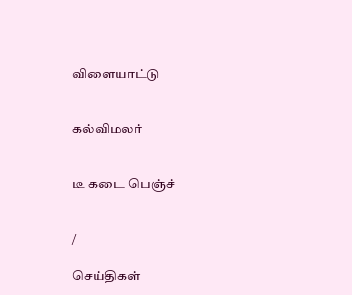விளையாட்டு


கல்விமலர்


டீ கடை பெஞ்ச்


/

செய்திகள்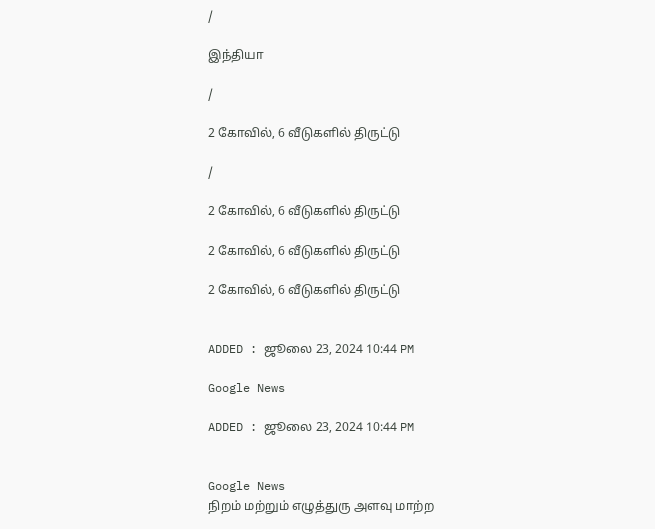/

இந்தியா

/

2 கோவில், 6 வீடுகளில் திருட்டு

/

2 கோவில், 6 வீடுகளில் திருட்டு

2 கோவில், 6 வீடுகளில் திருட்டு

2 கோவில், 6 வீடுகளில் திருட்டு


ADDED : ஜூலை 23, 2024 10:44 PM

Google News

ADDED : ஜூலை 23, 2024 10:44 PM


Google News
நிறம் மற்றும் எழுத்துரு அளவு மாற்ற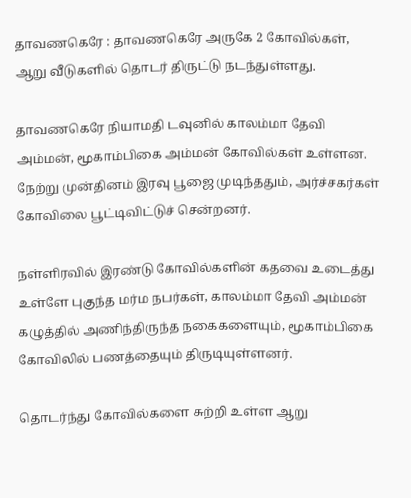தாவணகெரே : தாவணகெரே அருகே 2 கோவில்கள், ஆறு வீடுகளில் தொடர் திருட்டு நடந்துள்ளது.

தாவணகெரே நியாமதி டவுனில் காலம்மா தேவி அம்மன், மூகாம்பிகை அம்மன் கோவில்கள் உள்ளன. நேற்று முன்தினம் இரவு பூஜை முடிந்ததும், அர்ச்சகர்கள் கோவிலை பூட்டிவிட்டுச் சென்றனர்.

நள்ளிரவில் இரண்டு கோவில்களின் கதவை உடைத்து உள்ளே புகுந்த மர்ம நபர்கள், காலம்மா தேவி அம்மன் கழுத்தில் அணிந்திருந்த நகைகளையும், மூகாம்பிகை கோவிலில் பணத்தையும் திருடியுள்ளனர்.

தொடர்ந்து கோவில்களை சுற்றி உள்ள ஆறு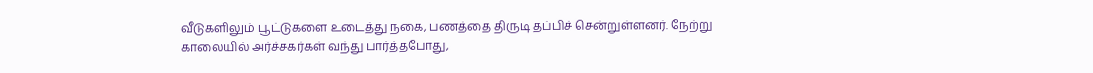வீடுகளிலும் பூட்டுகளை உடைத்து நகை, பணத்தை திருடி தப்பிச் சென்றுள்ளனர். நேற்று காலையில் அர்ச்சகர்கள் வந்து பார்த்தபோது,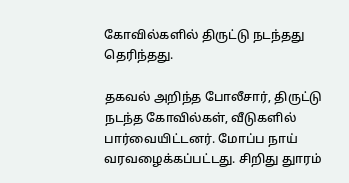கோவில்களில் திருட்டு நடந்தது தெரிந்தது.

தகவல் அறிந்த போலீசார், திருட்டு நடந்த கோவில்கள், வீடுகளில் பார்வையிட்டனர். மோப்ப நாய் வரவழைக்கப்பட்டது. சிறிது துாரம்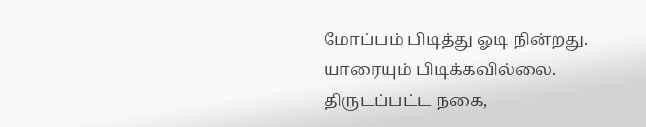மோப்பம் பிடித்து ஓடி நின்றது. யாரையும் பிடிக்கவில்லை. திருடப்பட்ட நகை,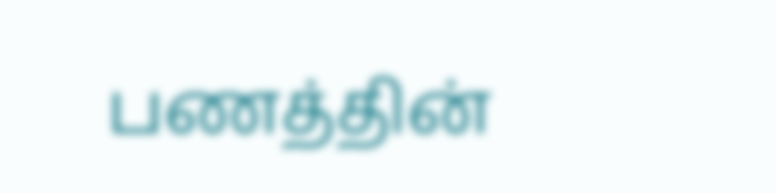பணத்தின்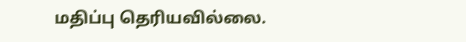மதிப்பு தெரியவில்லை.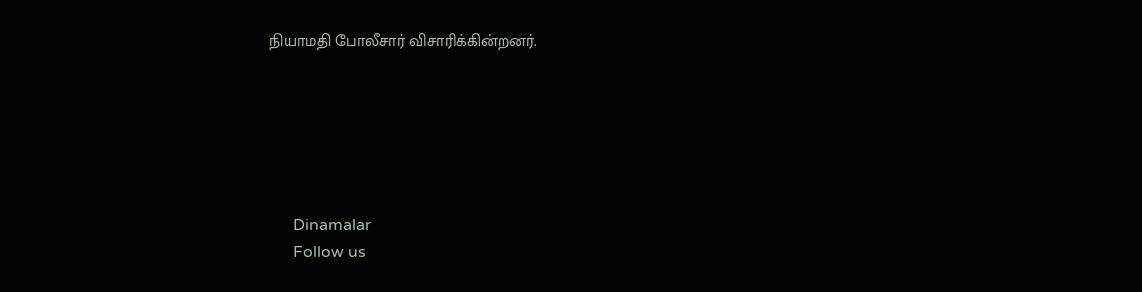நியாமதி போலீசார் விசாரிக்கின்றனர்.






      Dinamalar
      Follow us